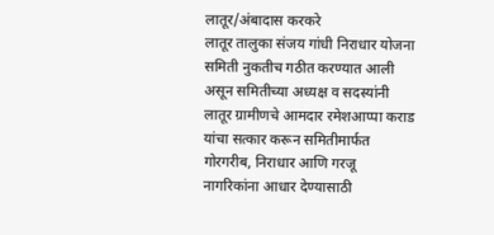लातूर/अंबादास करकरे
लातूर तालुका संजय गांधी निराधार योजना समिती नुकतीच गठीत करण्यात आली असून समितीच्या अध्यक्ष व सदस्यांनी लातूर ग्रामीणचे आमदार रमेशआप्पा कराड यांचा सत्कार करून समितीमार्फत गोरगरीब, निराधार आणि गरजू नागरिकांना आधार देण्यासाठी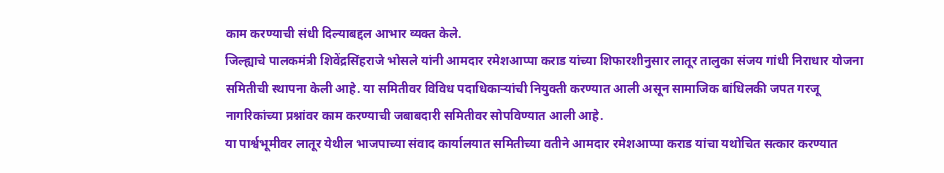काम करण्याची संधी दिल्याबद्दल आभार व्यक्त केले.
जिल्ह्याचे पालकमंत्री शिवेंद्रसिंहराजे भोसले यांनी आमदार रमेशआप्पा कराड यांच्या शिफारशीनुसार लातूर तालुका संजय गांधी निराधार योजना समितीची स्थापना केली आहे. या समितीवर विविध पदाधिकाऱ्यांची नियुक्ती करण्यात आली असून सामाजिक बांधिलकी जपत गरजू नागरिकांच्या प्रश्नांवर काम करण्याची जबाबदारी समितीवर सोपविण्यात आली आहे.
या पार्श्वभूमीवर लातूर येथील भाजपाच्या संवाद कार्यालयात समितीच्या वतीने आमदार रमेशआप्पा कराड यांचा यथोचित सत्कार करण्यात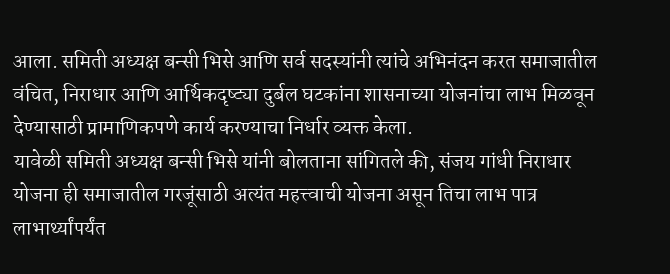आला. समिती अध्यक्ष बन्सी भिसे आणि सर्व सदस्यांनी त्यांचे अभिनंदन करत समाजातील वंचित, निराधार आणि आर्थिकदृष्ट्या दुर्बल घटकांना शासनाच्या योजनांचा लाभ मिळवून देण्यासाठी प्रामाणिकपणे कार्य करण्याचा निर्धार व्यक्त केला.
यावेळी समिती अध्यक्ष बन्सी भिसे यांनी बोलताना सांगितले की, संजय गांधी निराधार योजना ही समाजातील गरजूंसाठी अत्यंत महत्त्वाची योजना असून तिचा लाभ पात्र लाभार्थ्यांपर्यंत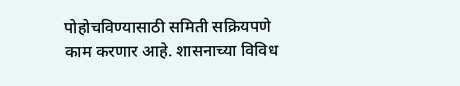पोहोचविण्यासाठी समिती सक्रियपणे काम करणार आहे. शासनाच्या विविध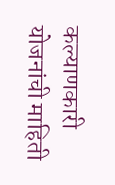कल्याणकारी योजनांची माहिती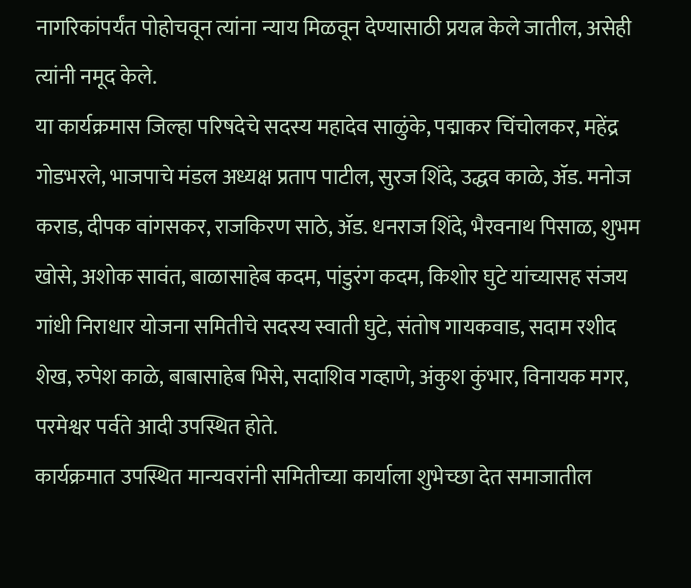नागरिकांपर्यंत पोहोचवून त्यांना न्याय मिळवून देण्यासाठी प्रयत्न केले जातील, असेही त्यांनी नमूद केले.
या कार्यक्रमास जिल्हा परिषदेचे सदस्य महादेव साळुंके, पद्माकर चिंचोलकर, महेंद्र गोडभरले, भाजपाचे मंडल अध्यक्ष प्रताप पाटील, सुरज शिंदे, उद्धव काळे, ॲड. मनोज कराड, दीपक वांगसकर, राजकिरण साठे, ॲड. धनराज शिंदे, भैरवनाथ पिसाळ, शुभम खोसे, अशोक सावंत, बाळासाहेब कदम, पांडुरंग कदम, किशोर घुटे यांच्यासह संजय गांधी निराधार योजना समितीचे सदस्य स्वाती घुटे, संतोष गायकवाड, सदाम रशीद शेख, रुपेश काळे, बाबासाहेब भिसे, सदाशिव गव्हाणे, अंकुश कुंभार, विनायक मगर, परमेश्वर पर्वते आदी उपस्थित होते.
कार्यक्रमात उपस्थित मान्यवरांनी समितीच्या कार्याला शुभेच्छा देत समाजातील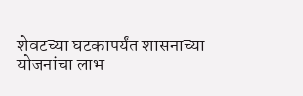शेवटच्या घटकापर्यंत शासनाच्या योजनांचा लाभ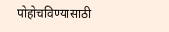पोहोचविण्यासाठी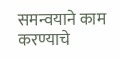समन्वयाने काम करण्याचे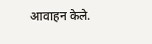आवाहन केले.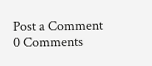Post a Comment
0 Comments